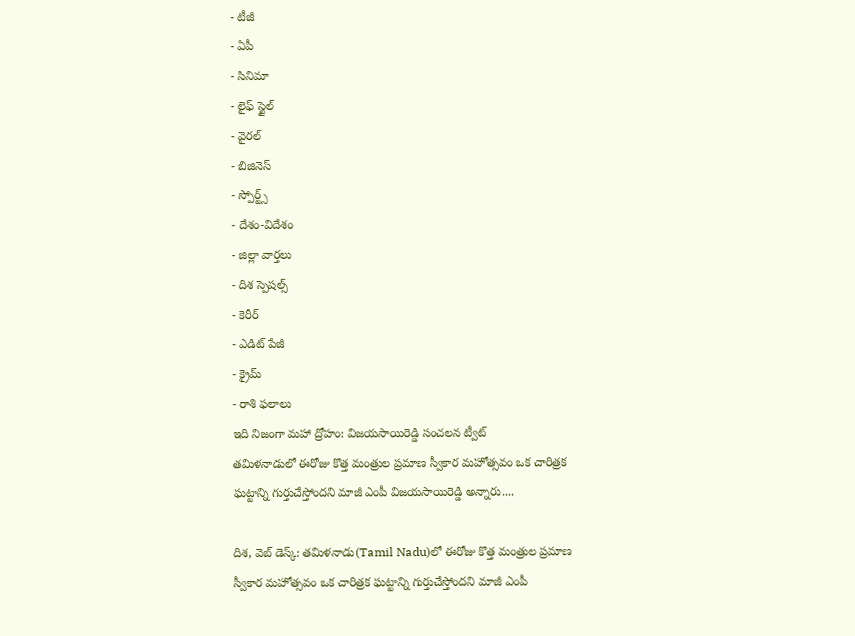- టీజీ
- ఏపీ
- సినిమా
- లైఫ్ స్టైల్
- వైరల్
- బిజినెస్
- స్పోర్ట్స్
- దేశం-విదేశం
- జిల్లా వార్తలు
- దిశ స్పెషల్స్
- కెరీర్
- ఎడిట్ పేజీ
- క్రైమ్
- రాశి ఫలాలు
ఇది నిజంగా మహా ద్రోహం: విజయసాయిరెడ్డి సంచలన ట్వీట్
తమిళనాడులో ఈరోజు కొత్త మంత్రుల ప్రమాణ స్వీకార మహోత్సవం ఒక చారిత్రక ఘట్టాన్ని గుర్తుచేస్తోందని మాజీ ఎంపీ విజయసాయిరెడ్డి అన్నారు....

దిశ, వెబ్ డెస్క్: తమిళనాడు(Tamil Nadu)లో ఈరోజు కొత్త మంత్రుల ప్రమాణ స్వీకార మహోత్సవం ఒక చారిత్రక ఘట్టాన్ని గుర్తుచేస్తోందని మాజీ ఎంపీ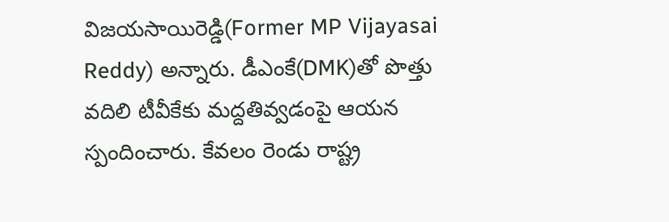విజయసాయిరెడ్డి(Former MP Vijayasai Reddy) అన్నారు. డీఎంకే(DMK)తో పొత్తు వదిలి టీవీకేకు మద్దతివ్వడంపై ఆయన స్పందించారు. కేవలం రెండు రాష్ట్ర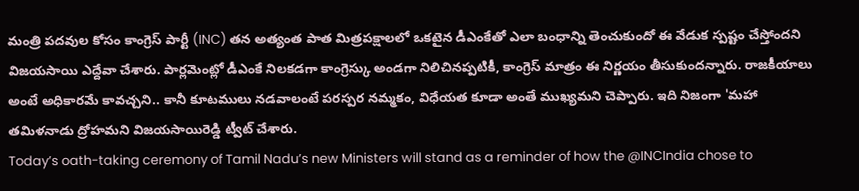మంత్రి పదవుల కోసం కాంగ్రెస్ పార్టీ (INC) తన అత్యంత పాత మిత్రపక్షాలలో ఒకటైన డీఎంకేతో ఎలా బంధాన్ని తెంచుకుందో ఈ వేడుక స్పష్టం చేస్తోందని విజయసాయి ఎద్దేవా చేశారు. పార్లమెంట్లో డీఎంకే నిలకడగా కాంగ్రెస్కు అండగా నిలిచినప్పటికీ, కాంగ్రెస్ మాత్రం ఈ నిర్ణయం తీసుకుందన్నారు. రాజకీయాలు అంటే అధికారమే కావచ్చని.. కానీ కూటములు నడవాలంటే పరస్పర నమ్మకం, విధేయత కూడా అంతే ముఖ్యమని చెప్పారు. ఇది నిజంగా 'మహా తమిళనాడు ద్రోహమని విజయసాయిరెడ్డి ట్వీట్ చేశారు.
Today’s oath-taking ceremony of Tamil Nadu’s new Ministers will stand as a reminder of how the @INCIndia chose to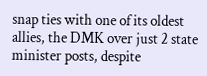snap ties with one of its oldest allies, the DMK over just 2 state minister posts, despite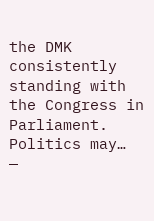the DMK consistently standing with the Congress in Parliament. Politics may…
—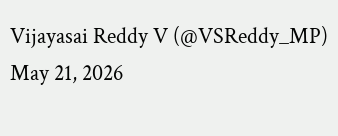Vijayasai Reddy V (@VSReddy_MP) May 21, 2026